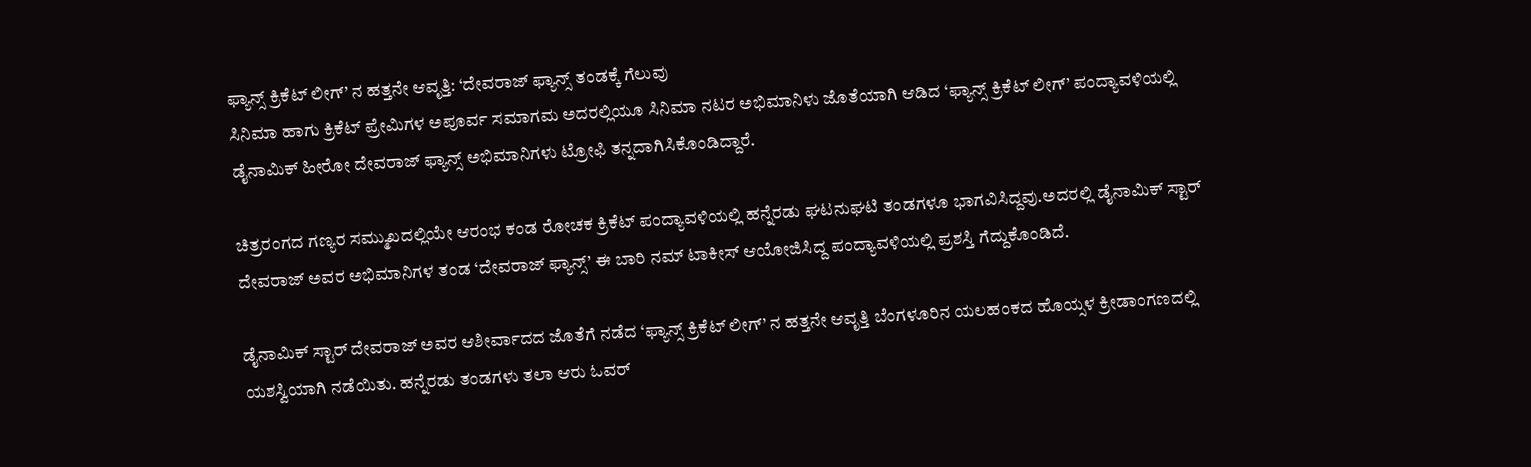ಫ್ಯಾನ್ಸ್ ಕ್ರಿಕೆಟ್ ಲೀಗ್’ ನ ಹತ್ತನೇ ಆವೃತ್ತಿ: ‘ದೇವರಾಜ್ ಫ್ಯಾನ್ಸ್ ತಂಡಕ್ಕೆ ಗೆಲುವು
ಸಿನಿಮಾ ಹಾಗು ಕ್ರಿಕೆಟ್ ಪ್ರೇಮಿಗಳ ಅಪೂರ್ವ ಸಮಾಗಮ ಅದರಲ್ಲಿಯೂ ಸಿನಿಮಾ ನಟರ ಅಭಿಮಾನಿಳು ಜೊತೆಯಾಗಿ ಆಡಿದ ‘ಫ್ಯಾನ್ಸ್ ಕ್ರಿಕೆಟ್ ಲೀಗ್’ ಪಂದ್ಯಾವಳಿಯಲ್ಲಿ ಡೈನಾಮಿಕ್ ಹೀರೋ ದೇವರಾಜ್ ಫ್ಯಾನ್ಸ್ ಅಭಿಮಾನಿಗಳು ಟ್ರೋಫಿ ತನ್ನದಾಗಿಸಿಕೊಂಡಿದ್ದಾರೆ.

ಚಿತ್ರರಂಗದ ಗಣ್ಯರ ಸಮ್ಮುಖದಲ್ಲಿಯೇ ಆರಂಭ ಕಂಡ ರೋಚಕ ಕ್ರಿಕೆಟ್ ಪಂದ್ಯಾವಳಿಯಲ್ಲಿ ಹನ್ನೆರಡು ಘಟನುಘಟಿ ತಂಡಗಳೂ ಭಾಗವಿಸಿದ್ದವು.ಅದರಲ್ಲಿ ಡೈನಾಮಿಕ್ ಸ್ಟಾರ್ ದೇವರಾಜ್ ಅವರ ಅಭಿಮಾನಿಗಳ ತಂಡ ‘ದೇವರಾಜ್ ಫ್ಯಾನ್ಸ್’ ಈ ಬಾರಿ ನಮ್ ಟಾಕೀಸ್ ಆಯೋಜಿಸಿದ್ದ ಪಂದ್ಯಾವಳಿಯಲ್ಲಿ ಪ್ರಶಸ್ತಿ ಗೆದ್ದುಕೊಂಡಿದೆ.

ಡೈನಾಮಿಕ್ ಸ್ಟಾರ್ ದೇವರಾಜ್ ಅವರ ಆಶೀರ್ವಾದದ ಜೊತೆಗೆ ನಡೆದ ‘ಫ್ಯಾನ್ಸ್ ಕ್ರಿಕೆಟ್ ಲೀಗ್’ ನ ಹತ್ತನೇ ಆವೃತ್ತಿ ಬೆಂಗಳೂರಿನ ಯಲಹಂಕದ ಹೊಯ್ಸಳ ಕ್ರೀಡಾಂಗಣದಲ್ಲಿ ಯಶಸ್ವಿಯಾಗಿ ನಡೆಯಿತು. ಹನ್ನೆರಡು ತಂಡಗಳು ತಲಾ ಆರು ಓವರ್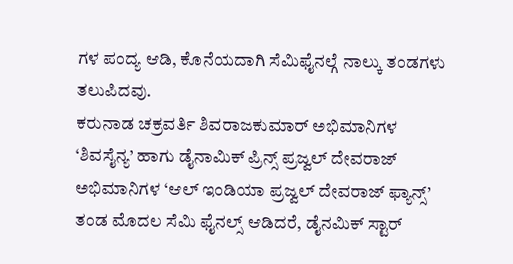ಗಳ ಪಂದ್ಯ ಆಡಿ, ಕೊನೆಯದಾಗಿ ಸೆಮಿಫೈನಲ್ಗೆ ನಾಲ್ಕು ತಂಡಗಳು ತಲುಪಿದವು.
ಕರುನಾಡ ಚಕ್ರವರ್ತಿ ಶಿವರಾಜಕುಮಾರ್ ಅಭಿಮಾನಿಗಳ ‘ಶಿವಸೈನ್ಯ’ ಹಾಗು ಡೈನಾಮಿಕ್ ಪ್ರಿನ್ಸ್ ಪ್ರಜ್ವಲ್ ದೇವರಾಜ್ ಅಭಿಮಾನಿಗಳ ‘ಆಲ್ ಇಂಡಿಯಾ ಪ್ರಜ್ವಲ್ ದೇವರಾಜ್ ಫ್ಯಾನ್ಸ್’ ತಂಡ ಮೊದಲ ಸೆಮಿ ಫೈನಲ್ಸ್ ಆಡಿದರೆ, ಡೈನಮಿಕ್ ಸ್ಟಾರ್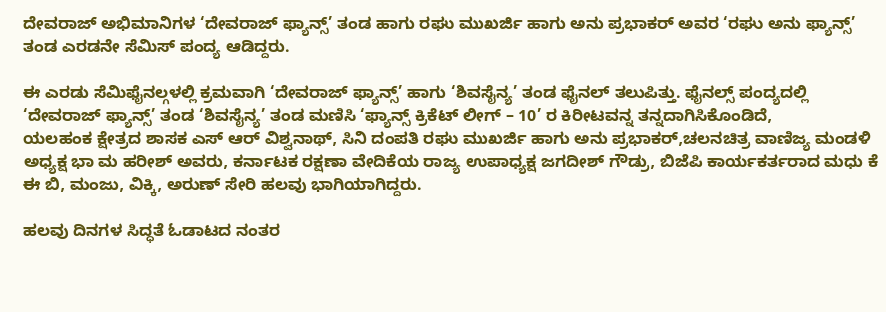ದೇವರಾಜ್ ಅಭಿಮಾನಿಗಳ ‘ದೇವರಾಜ್ ಫ್ಯಾನ್ಸ್’ ತಂಡ ಹಾಗು ರಘು ಮುಖರ್ಜಿ ಹಾಗು ಅನು ಪ್ರಭಾಕರ್ ಅವರ ‘ರಘು ಅನು ಫ್ಯಾನ್ಸ್’ ತಂಡ ಎರಡನೇ ಸೆಮಿಸ್ ಪಂದ್ಯ ಆಡಿದ್ದರು.

ಈ ಎರಡು ಸೆಮಿಫೈನಲ್ಗಳಲ್ಲಿ ಕ್ರಮವಾಗಿ ‘ದೇವರಾಜ್ ಫ್ಯಾನ್ಸ್’ ಹಾಗು ‘ಶಿವಸೈನ್ಯ’ ತಂಡ ಫೈನಲ್ ತಲುಪಿತ್ತು. ಫೈನಲ್ಸ್ ಪಂದ್ಯದಲ್ಲಿ ‘ದೇವರಾಜ್ ಫ್ಯಾನ್ಸ್’ ತಂಡ ‘ಶಿವಸೈನ್ಯ’ ತಂಡ ಮಣಿಸಿ ‘ಫ್ಯಾನ್ಸ್ ಕ್ರಿಕೆಟ್ ಲೀಗ್ – 10’ ರ ಕಿರೀಟವನ್ನ ತನ್ನದಾಗಿಸಿಕೊಂಡಿದೆ,
ಯಲಹಂಕ ಕ್ಷೇತ್ರದ ಶಾಸಕ ಎಸ್ ಆರ್ ವಿಶ್ವನಾಥ್, ಸಿನಿ ದಂಪತಿ ರಘು ಮುಖರ್ಜಿ ಹಾಗು ಅನು ಪ್ರಭಾಕರ್,ಚಲನಚಿತ್ರ ವಾಣಿಜ್ಯ ಮಂಡಳಿ ಅಧ್ಯಕ್ಷ ಭಾ ಮ ಹರೀಶ್ ಅವರು, ಕರ್ನಾಟಕ ರಕ್ಷಣಾ ವೇದಿಕೆಯ ರಾಜ್ಯ ಉಪಾಧ್ಯಕ್ಷ ಜಗದೀಶ್ ಗೌಡ್ರು, ಬಿಜೆಪಿ ಕಾರ್ಯಕರ್ತರಾದ ಮಧು ಕೆ ಈ ಬಿ, ಮಂಜು, ವಿಕ್ಕಿ, ಅರುಣ್ ಸೇರಿ ಹಲವು ಭಾಗಿಯಾಗಿದ್ದರು.

ಹಲವು ದಿನಗಳ ಸಿದ್ಧತೆ ಓಡಾಟದ ನಂತರ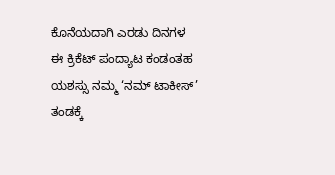ಕೊನೆಯದಾಗಿ ಎರಡು ದಿನಗಳ ಈ ಕ್ರಿಕೆಟ್ ಪಂದ್ಯಾಟ ಕಂಡಂತಹ ಯಶಸ್ಸು ನಮ್ಮ ‘ನಮ್ ಟಾಕೀಸ್’ ತಂಡಕ್ಕೆ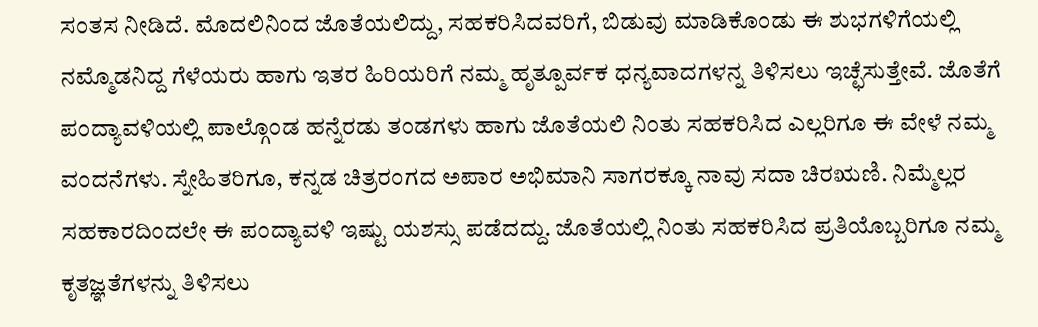ಸಂತಸ ನೀಡಿದೆ. ಮೊದಲಿನಿಂದ ಜೊತೆಯಲಿದ್ದು, ಸಹಕರಿಸಿದವರಿಗೆ, ಬಿಡುವು ಮಾಡಿಕೊಂಡು ಈ ಶುಭಗಳಿಗೆಯಲ್ಲಿ ನಮ್ಮೊಡನಿದ್ದ ಗೆಳೆಯರು ಹಾಗು ಇತರ ಹಿರಿಯರಿಗೆ ನಮ್ಮ ಹೃತ್ಪೂರ್ವಕ ಧನ್ಯವಾದಗಳನ್ನ ತಿಳಿಸಲು ಇಚ್ಛೆಸುತ್ತೇವೆ. ಜೊತೆಗೆ
ಪಂದ್ಯಾವಳಿಯಲ್ಲಿ ಪಾಲ್ಗೊಂಡ ಹನ್ನೆರಡು ತಂಡಗಳು ಹಾಗು ಜೊತೆಯಲಿ ನಿಂತು ಸಹಕರಿಸಿದ ಎಲ್ಲರಿಗೂ ಈ ವೇಳೆ ನಮ್ಮ ವಂದನೆಗಳು. ಸ್ನೇಹಿತರಿಗೂ, ಕನ್ನಡ ಚಿತ್ರರಂಗದ ಅಪಾರ ಅಭಿಮಾನಿ ಸಾಗರಕ್ಕೂ ನಾವು ಸದಾ ಚಿರಋಣಿ. ನಿಮ್ಮೆಲ್ಲರ ಸಹಕಾರದಿಂದಲೇ ಈ ಪಂದ್ಯಾವಳಿ ಇಷ್ಟು ಯಶಸ್ಸು ಪಡೆದದ್ದು. ಜೊತೆಯಲ್ಲಿ ನಿಂತು ಸಹಕರಿಸಿದ ಪ್ರತಿಯೊಬ್ಬರಿಗೂ ನಮ್ಮ ಕೃತಜ್ಞತೆಗಳನ್ನು ತಿಳಿಸಲು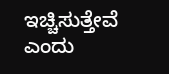ಇಚ್ಚಿಸುತ್ತೇವೆ ಎಂದು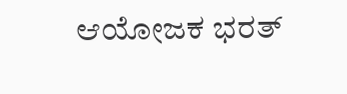ಆಯೋಜಕ ಭರತ್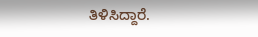ತಿಳಿಸಿದ್ದಾರೆ.